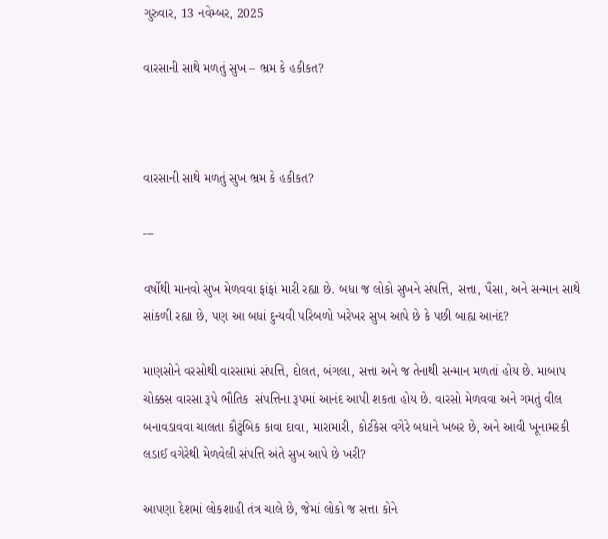ગુરુવાર, 13 નવેમ્બર, 2025

વારસાની સાથે મળતું સુખ – ભ્રમ કે હકીકત?



વારસાની સાથે મળતું સુખ ભ્રમ કે હકીકત?

---

વર્ષોથી માનવો સુખ મેળવવા ફાંફાં મારી રહ્યા છે. બધા જ લોકો સુખને સંપત્તિ, સત્તા, પૈસા, અને સન્માન સાથે સાંકળી રહ્યા છે, પણ આ બધાં દુન્યવી પરિબળો ખરેખર સુખ આપે છે કે પછી બાહ્ય આનંદ?

માણસોને વરસોથી વારસામાં સંપત્તિ, દોલત, બંગલા, સત્તા અને જ તેનાથી સન્માન મળતાં હોય છે. માબાપ ચોક્કસ વારસા રૂપે ભૌતિક  સંપત્તિના રૂપમાં આનંદ આપી શકતા હોય છે. વારસો મેળવવા અને ગમતું વીલ બનાવડાવવા ચાલતા કૌટુંબિક કાવા દાવા, મારામારી, કોર્ટકેસ વગેરે બધાને ખબર છે, અને આવી ખૂનામરકી લડાઈ વગેરેથી મેળવેલી સંપત્તિ અંતે સુખ આપે છે ખરી?

આપણા દેશમાં લોકશાહી તંત્ર ચાલે છે, જેમાં લોકો જ સત્તા કોને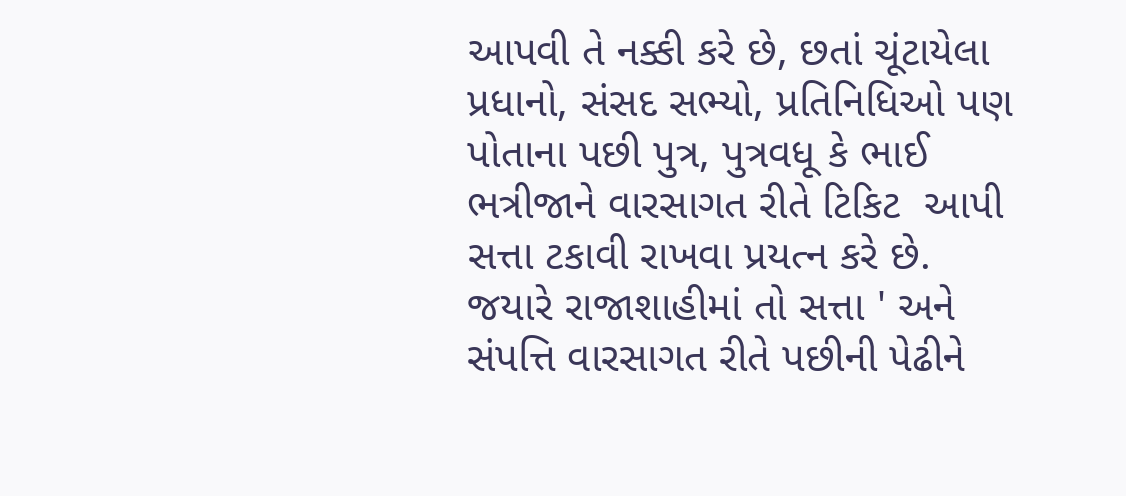આપવી તે નક્કી કરે છે, છતાં ચૂંટાયેલા પ્રધાનો, સંસદ સભ્યો, પ્રતિનિધિઓ પણ પોતાના પછી પુત્ર, પુત્રવધૂ કે ભાઈ ભત્રીજાને વારસાગત રીતે ટિકિટ  આપી સત્તા ટકાવી રાખવા પ્રયત્ન કરે છે. જયારે રાજાશાહીમાં તો સત્તા ' અને સંપત્તિ વારસાગત રીતે પછીની પેઢીને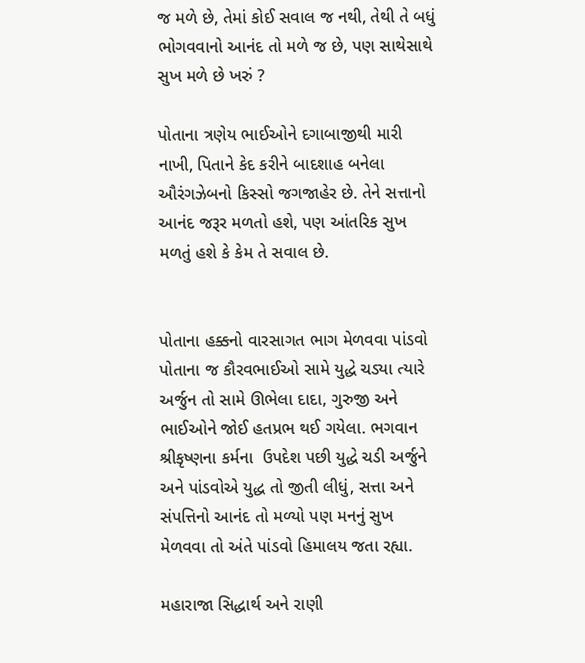જ મળે છે, તેમાં કોઈ સવાલ જ નથી, તેથી તે બધું ભોગવવાનો આનંદ તો મળે જ છે, પણ સાથેસાથે સુખ મળે છે ખરું ?

પોતાના ત્રણેય ભાઈઓને દગાબાજીથી મારી નાખી, પિતાને કેદ કરીને બાદશાહ બનેલા ઔરંગઝેબનો કિસ્સો જગજાહેર છે. તેને સત્તાનો આનંદ જરૂર મળતો હશે, પણ આંતરિક સુખ મળતું હશે કે કેમ તે સવાલ છે.


પોતાના હક્કનો વારસાગત ભાગ મેળવવા પાંડવો પોતાના જ કૌરવભાઈઓ સામે યુદ્ધે ચડ્યા ત્યારે અર્જુન તો સામે ઊભેલા દાદા, ગુરુજી અને ભાઈઓને જોઈ હતપ્રભ થઈ ગયેલા. ભગવાન શ્રીકૃષ્ણના કર્મના  ઉપદેશ પછી યુદ્ધે ચડી અર્જુને અને પાંડવોએ યુદ્ધ તો જીતી લીધું, સત્તા અને સંપત્તિનો આનંદ તો મળ્યો પણ મનનું સુખ મેળવવા તો અંતે પાંડવો હિમાલય જતા રહ્યા.

મહારાજા સિદ્ધાર્થ અને રાણી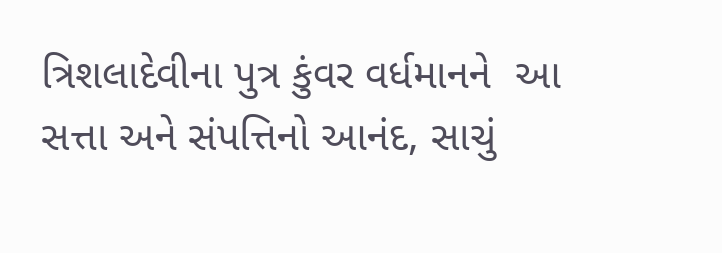ત્રિશલાદેવીના પુત્ર કુંવર વર્ધમાનને  આ સત્તા અને સંપત્તિનો આનંદ, સાચું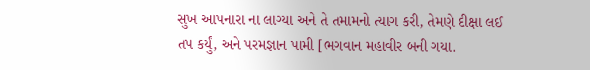સુખ આપનારા ના લાગ્યા અને તે તમામનો ત્યાગ કરી, તેમણે દીક્ષા લઈ તપ કર્યું, અને પરમજ્ઞાન પામી [ભગવાન મહાવીર બની ગયા.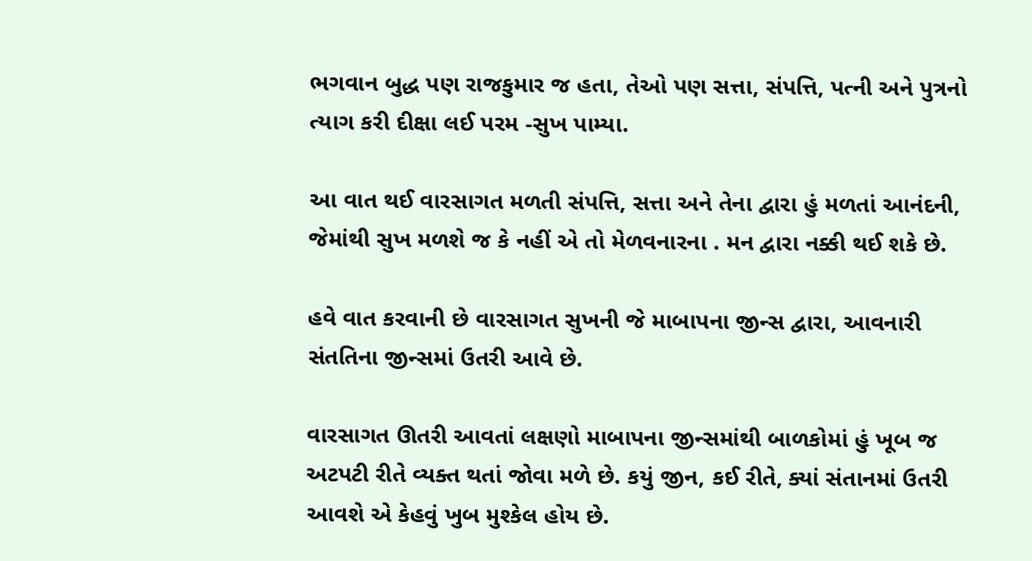ભગવાન બુદ્ધ પણ રાજકુમાર જ હતા, તેઓ પણ સત્તા, સંપત્તિ, પત્ની અને પુત્રનો ત્યાગ કરી દીક્ષા લઈ પરમ -સુખ પામ્યા.

આ વાત થઈ વારસાગત મળતી સંપત્તિ, સત્તા અને તેના દ્વારા હું મળતાં આનંદની, જેમાંથી સુખ મળશે જ કે નહીં એ તો મેળવનારના . મન દ્વારા નક્કી થઈ શકે છે.

હવે વાત કરવાની છે વારસાગત સુખની જે માબાપના જીન્સ દ્વારા, આવનારી સંતતિના જીન્સમાં ઉતરી આવે છે.

વારસાગત ઊતરી આવતાં લક્ષણો માબાપના જીન્સમાંથી બાળકોમાં હું ખૂબ જ અટપટી રીતે વ્યક્ત થતાં જોવા મળે છે. કયું જીન, કઈ રીતે, ક્યાં સંતાનમાં ઉતરી આવશે એ કેહવું ખુબ મુશ્કેલ હોય છે.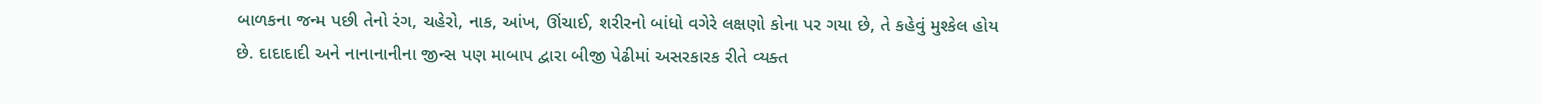બાળકના જન્મ પછી તેનો રંગ, ચહેરો, નાક, આંખ, ઊંચાઈ, શરીરનો બાંધો વગેરે લક્ષણો કોના પર ગયા છે, તે કહેવું મુશ્કેલ હોય છે. દાદાદાદી અને નાનાનાનીના જીન્સ પણ માબાપ દ્વારા બીજી પેઢીમાં અસરકારક રીતે વ્યક્ત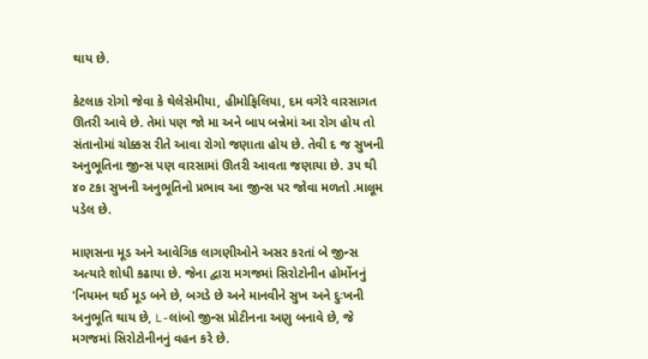થાય છે.

કેટલાક રોગો જેવા કે થેલેસેમીયા, હીમોફિલિયા, દમ વગેરે વારસાગત ઊતરી આવે છે. તેમાં પણ જો મા અને બાપ બન્નેમાં આ રોગ હોય તો સંતાનોમાં ચોક્કસ રીતે આવા રોગો જણાતા હોય છે. તેવી દ જ સુખની અનુભૂતિના જીન્સ પણ વારસામાં ઊતરી આવતા જણાયા છે. ૩૫ થી ૪૦ ટકા સુખની અનુભૂતિનો પ્રભાવ આ જીન્સ પર જોવા મળતો .માલૂમ પડેલ છે.

માણસના મૂડ અને આવેગિક લાગણીઓને અસર કરતાં બે જીન્સ અત્યારે શોધી કઢાયા છે. જેના દ્વારા મગજમાં સિરોટોનીન હોર્મોનનું 'નિયમન થઈ મૂડ બને છે, બગડે છે અને માનવીને સુખ અને દુઃખની અનુભૂતિ થાય છે, L-લાંબો જીન્સ પ્રોટીનના અણુ બનાવે છે, જે મગજમાં સિરોટોનીનનું વહન કરે છે.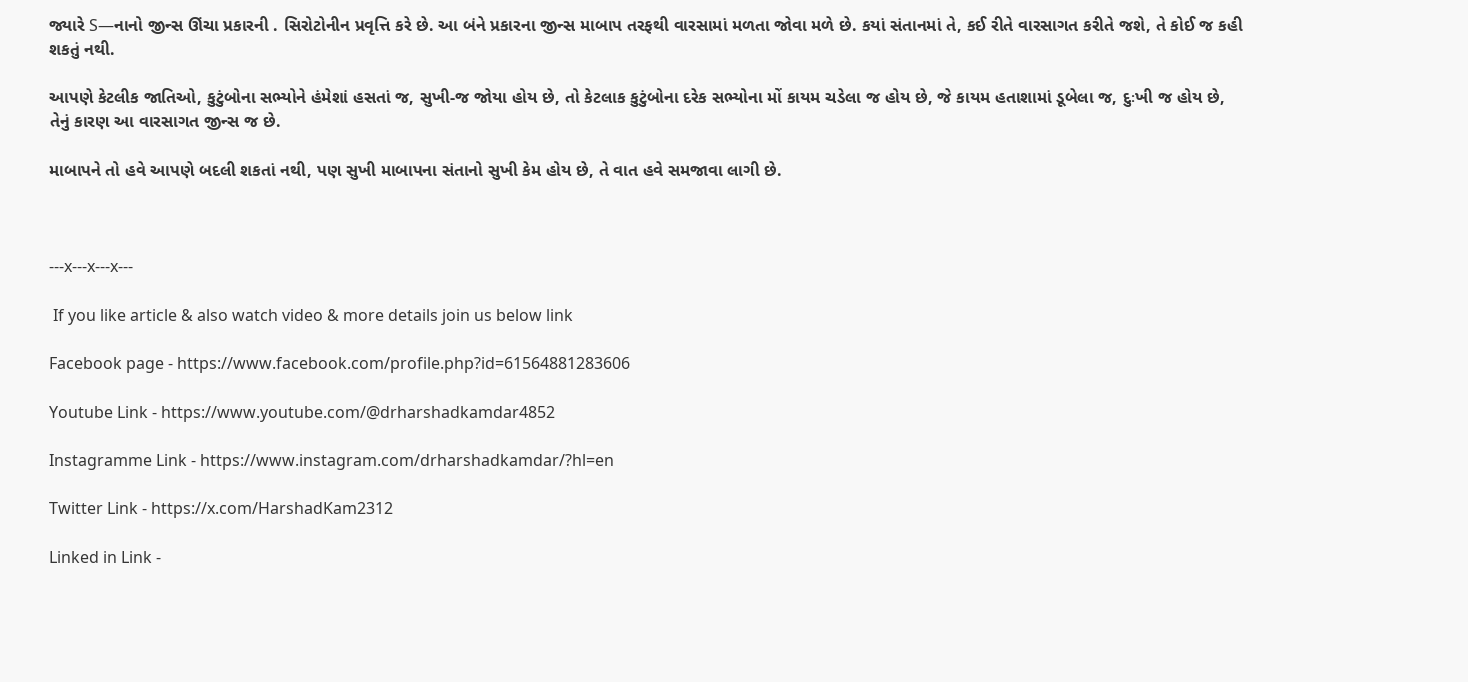જ્યારે S—નાનો જીન્સ ઊંચા પ્રકારની . સિરોટોનીન પ્રવૃત્તિ કરે છે. આ બંને પ્રકારના જીન્સ માબાપ તરફથી વારસામાં મળતા જોવા મળે છે. કયાં સંતાનમાં તે, કઈ રીતે વારસાગત કરીતે જશે, તે કોઈ જ કહી શકતું નથી.

આપણે કેટલીક જાતિઓ, કુટુંબોના સભ્યોને હંમેશાં હસતાં જ, સુખી-જ જોયા હોય છે, તો કેટલાક કુટુંબોના દરેક સભ્યોના મોં કાયમ ચડેલા જ હોય છે, જે કાયમ હતાશામાં ડૂબેલા જ, દુઃખી જ હોય છે, તેનું કારણ આ વારસાગત જીન્સ જ છે.

માબાપને તો હવે આપણે બદલી શકતાં નથી, પણ સુખી માબાપના સંતાનો સુખી કેમ હોય છે, તે વાત હવે સમજાવા લાગી છે.



---x---x---x---

 If you like article & also watch video & more details join us below link

Facebook page - https://www.facebook.com/profile.php?id=61564881283606

Youtube Link - https://www.youtube.com/@drharshadkamdar4852

Instagramme Link - https://www.instagram.com/drharshadkamdar/?hl=en

Twitter Link - https://x.com/HarshadKam2312

Linked in Link -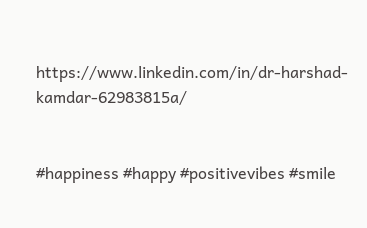https://www.linkedin.com/in/dr-harshad-kamdar-62983815a/


#happiness #happy #positivevibes #smile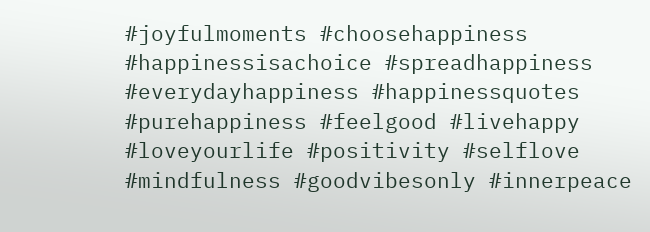#joyfulmoments #choosehappiness #happinessisachoice #spreadhappiness #everydayhappiness #happinessquotes #purehappiness #feelgood #livehappy #loveyourlife #positivity #selflove #mindfulness #goodvibesonly #innerpeace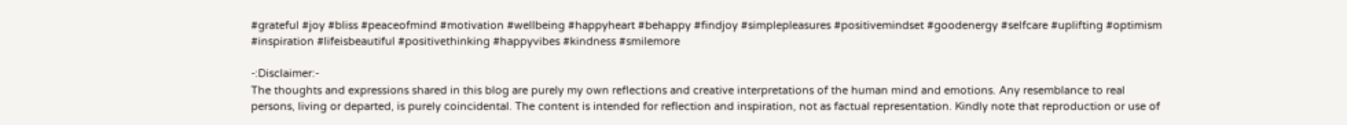#grateful #joy #bliss #peaceofmind #motivation #wellbeing #happyheart #behappy #findjoy #simplepleasures #positivemindset #goodenergy #selfcare #uplifting #optimism #inspiration #lifeisbeautiful #positivethinking #happyvibes #kindness #smilemore

-:Disclaimer:-
The thoughts and expressions shared in this blog are purely my own reflections and creative interpretations of the human mind and emotions. Any resemblance to real persons, living or departed, is purely coincidental. The content is intended for reflection and inspiration, not as factual representation. Kindly note that reproduction or use of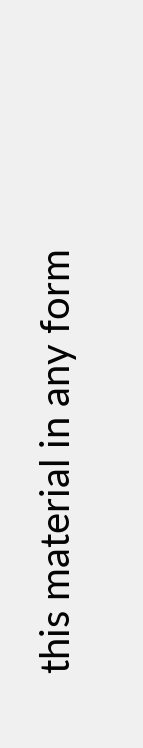this material in any form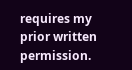requires my prior written permission.